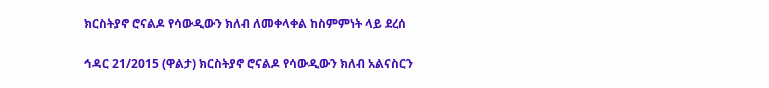ክርስትያኖ ሮናልዶ የሳውዲውን ክለብ ለመቀላቀል ከስምምነት ላይ ደረሰ

ኅዳር 21/2015 (ዋልታ) ክርስትያኖ ሮናልዶ የሳውዲውን ክለብ አልናስርን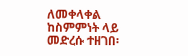ለመቀላቀል ከስምምነት ላይ መድረሱ ተዘገበ፡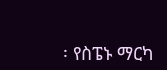፡ የስፔኑ ማርካ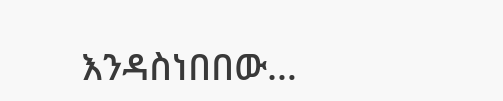እንዳስነበበው…